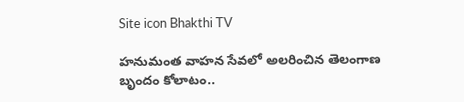Site icon Bhakthi TV

హనుమంత వాహన సేవలో అలరించిన తెలంగాణ బృందం కోలాటం..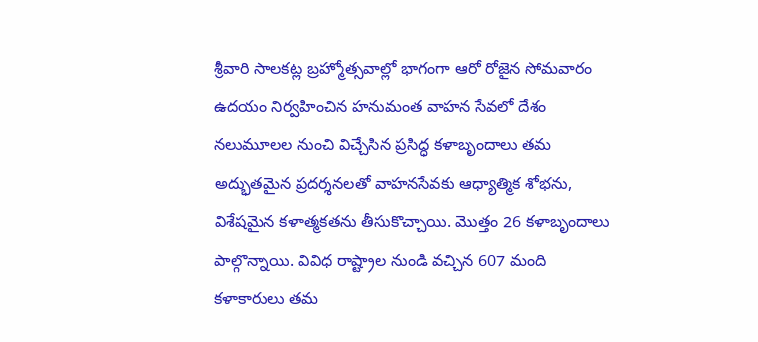శ్రీవారి సాలకట్ల బ్రహ్మోత్సవాల్లో భాగంగా ఆరో రోజైన సోమవారం ఉదయం నిర్వహించిన హనుమంత వాహన సేవలో దేశం నలుమూలల నుంచి విచ్చేసిన ప్రసిద్ధ కళాబృందాలు తమ అద్భుతమైన ప్రదర్శనలతో వాహనసేవకు ఆధ్యాత్మిక శోభను, విశేషమైన కళాత్మకతను తీసుకొచ్చాయి. మొత్తం 26 కళాబృందాలు పాల్గొన్నాయి. వివిధ రాష్ట్రాల నుండి వచ్చిన 607 మంది కళాకారులు తమ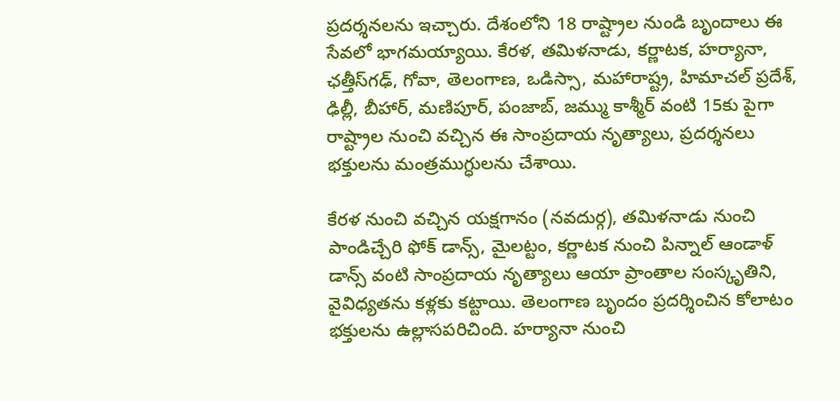ప్రదర్శనలను ఇచ్చారు. దేశంలోని 18 రాష్ట్రాల నుండి బృందాలు ఈ సేవలో భాగమయ్యాయి. కేరళ, తమిళనాడు, కర్ణాటక, హర్యానా, ఛత్తీస్‌గఢ్, గోవా, తెలంగాణ, ఒడిస్సా, మహారాష్ట్ర, హిమాచల్ ప్రదేశ్, ఢిల్లీ, బీహార్, మణిపూర్, పంజాబ్, జమ్ము కాశ్మీర్ వంటి 15కు పైగా రాష్ట్రాల నుంచి వచ్చిన ఈ సాంప్రదాయ నృత్యాలు, ప్రదర్శనలు భక్తులను మంత్రముగ్ధులను చేశాయి.

కేరళ నుంచి వచ్చిన యక్షగానం (నవదుర్గ), తమిళనాడు నుంచి పాండిచ్చేరి ఫోక్ డాన్స్, మైలట్టం, కర్ణాటక నుంచి పిన్నాల్ ఆండాళ్ డాన్స్ వంటి సాంప్రదాయ నృత్యాలు ఆయా ప్రాంతాల సంస్కృతిని, వైవిధ్యతను కళ్లకు కట్టాయి. తెలంగాణ బృందం ప్రదర్శించిన కోలాటం భక్తులను ఉల్లాసపరిచింది. హర్యానా నుంచి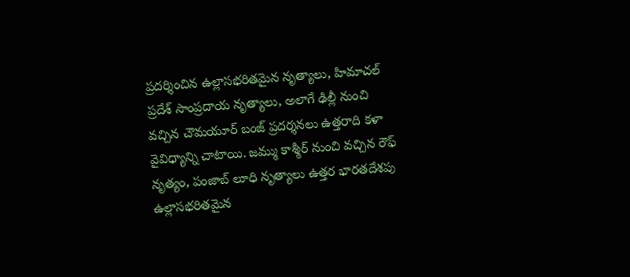ప్రదర్శించిన ఉల్లాసభరితమైన నృత్యాలు, హిమాచల్ ప్రదేశ్ సాంప్రదాయ నృత్యాలు, అలాగే ఢిల్లీ నుంచి వచ్చిన చౌమయూర్ బంజ్ ప్రదర్శనలు ఉత్తరాది కళా వైవిధ్యాన్ని చాటాయి. జమ్ము కాశ్మీర్ నుంచి వచ్చిన రౌఫ్ నృత్యం, పంజాబ్ లూధి నృత్యాలు ఉత్తర భారతదేశపు ఉల్లాసభరితమైన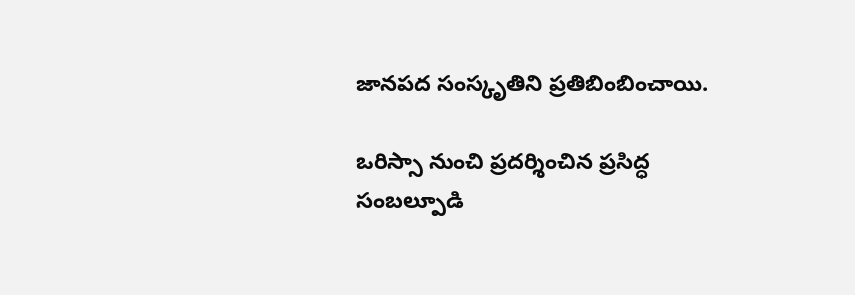జానపద సంస్కృతిని ప్రతిబింబించాయి.

ఒరిస్సా నుంచి ప్రదర్శించిన ప్రసిద్ధ సంబల్పూడి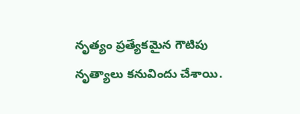నృత్యం ప్రత్యేకమైన గౌటిపు నృత్యాలు కనువిందు చేశాయి.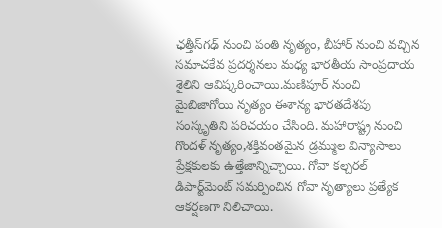ఛత్తీస్‌గఢ్ నుంచి పంతి నృత్యం, బీహార్ నుంచి వచ్చిన సమాచకేవ ప్రదర్శనలు మధ్య భారతీయ సాంప్రదాయ శైలిని ఆవిష్కరించాయి.మణిపూర్ నుంచి మైబిజాగోయి నృత్యం ఈశాన్య భారతదేశపు సంస్కృతిని పరిచయం చేసింది. మహారాష్ట్ర నుంచి గొందళ్ నృత్యం,శక్తివంతమైన డ్రమ్ముల విన్యాసాలు ప్రేక్షకులకు ఉత్తేజాన్నిచ్చాయి. గోవా కల్చరల్ డిపార్ట్‌మెంట్ సమర్పించిన గోవా నృత్యాలు ప్రత్యేక ఆకర్షణగా నిలిచాయి.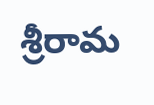శ్రీరామ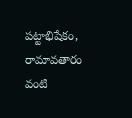పట్టాభిషేకం, రామావతారం వంటి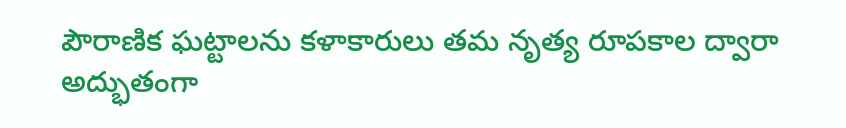పౌరాణిక ఘట్టాలను కళాకారులు తమ నృత్య రూపకాల ద్వారా అద్భుతంగా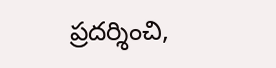ప్రదర్శించి,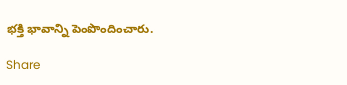భక్తి భావాన్ని పెంపొందించారు.

Share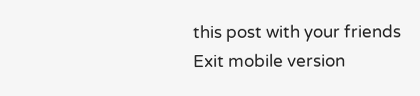this post with your friends
Exit mobile version